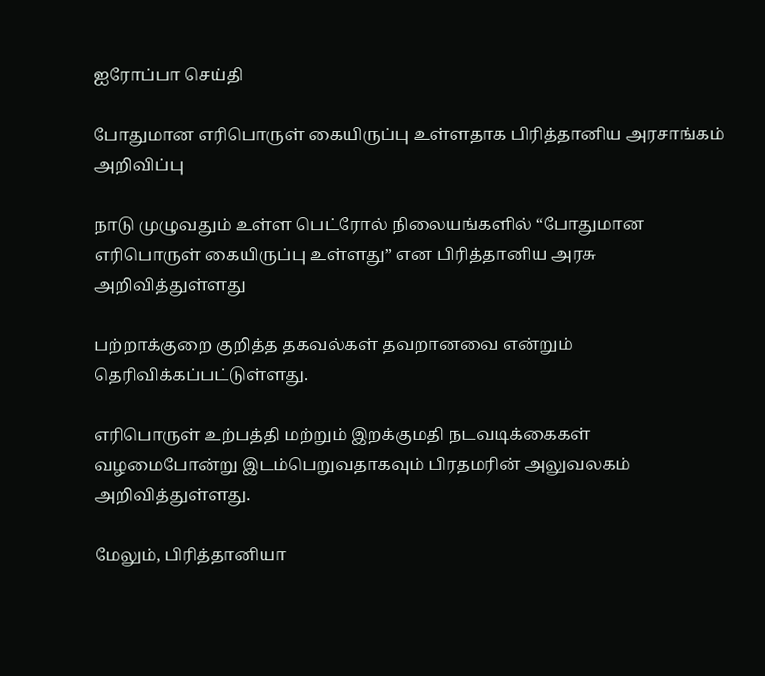ஐரோப்பா செய்தி

போதுமான எரிபொருள் கையிருப்பு உள்ளதாக பிரித்தானிய அரசாங்கம் அறிவிப்பு

நாடு முழுவதும் உள்ள பெட்ரோல் நிலையங்களில் “போதுமான எரிபொருள் கையிருப்பு உள்ளது” என பிரித்தானிய அரசு அறிவித்துள்ளது

பற்றாக்குறை குறித்த தகவல்கள் தவறானவை என்றும் தெரிவிக்கப்பட்டுள்ளது.

எரிபொருள் உற்பத்தி மற்றும் இறக்குமதி நடவடிக்கைகள் வழமைபோன்று இடம்பெறுவதாகவும் பிரதமரின் அலுவலகம் அறிவித்துள்ளது.

மேலும், பிரித்தானியா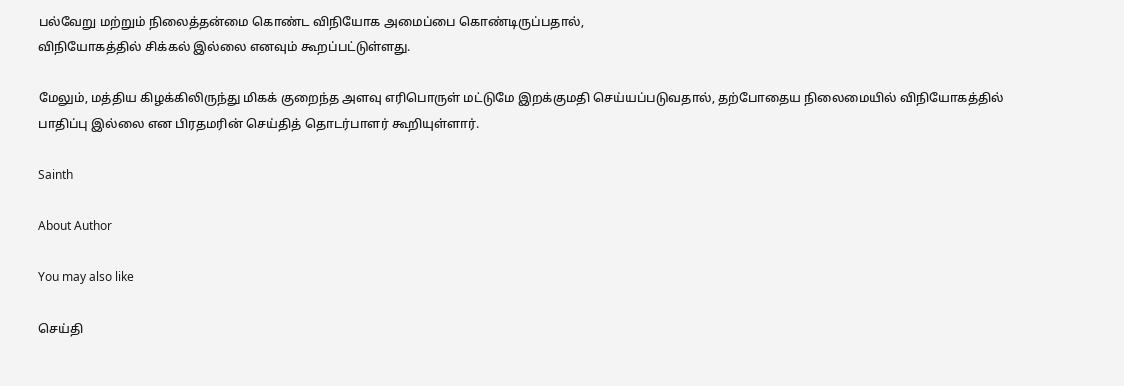பல்வேறு மற்றும் நிலைத்தன்மை கொண்ட விநியோக அமைப்பை கொண்டிருப்பதால்,
விநியோகத்தில் சிக்கல் இல்லை எனவும் கூறப்பட்டுள்ளது.

மேலும், மத்திய கிழக்கிலிருந்து மிகக் குறைந்த அளவு எரிபொருள் மட்டுமே இறக்குமதி செய்யப்படுவதால், தற்போதைய நிலைமையில் விநியோகத்தில் பாதிப்பு இல்லை என பிரதமரின் செய்தித் தொடர்பாளர் கூறியுள்ளார்.

Sainth

About Author

You may also like

செய்தி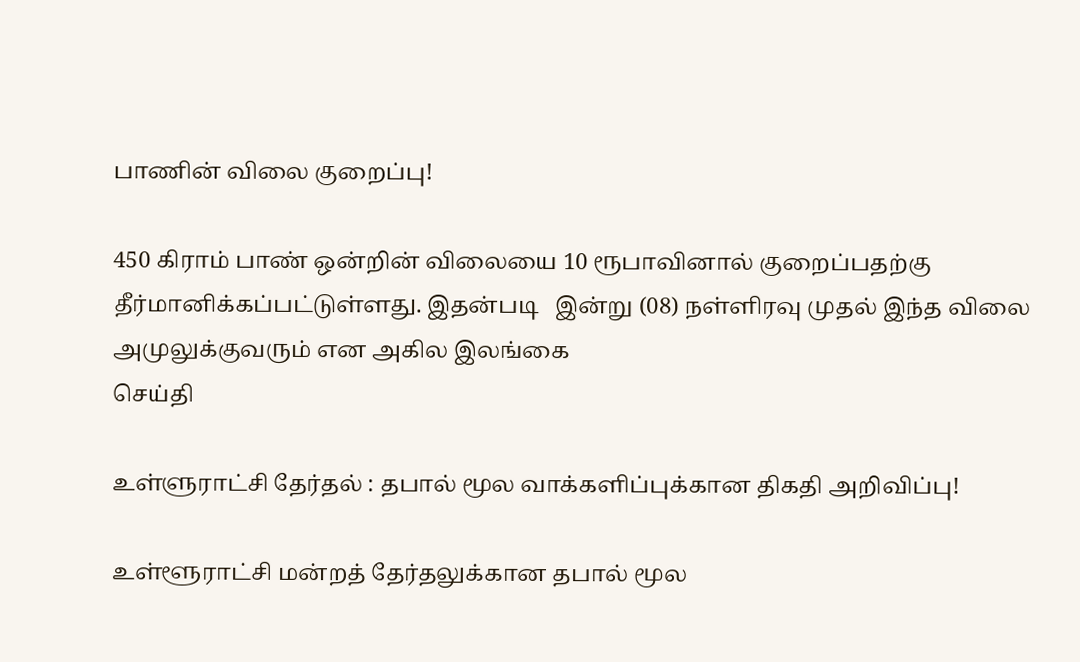பாணின் விலை குறைப்பு!

450 கிராம் பாண் ஒன்றின் விலையை 10 ரூபாவினால் குறைப்பதற்கு தீர்மானிக்கப்பட்டுள்ளது. இதன்படி   இன்று (08) நள்ளிரவு முதல் இந்த விலை அமுலுக்குவரும் என அகில இலங்கை
செய்தி

உள்ளுராட்சி தேர்தல் : தபால் மூல வாக்களிப்புக்கான திகதி அறிவிப்பு!

உள்ளூராட்சி மன்றத் தேர்தலுக்கான தபால் மூல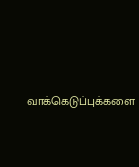வாக்கெடுப்புக்களை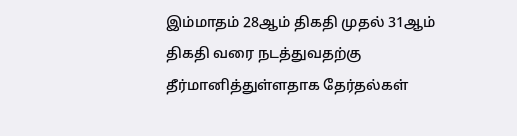இம்மாதம் 28ஆம் திகதி முதல் 31ஆம் திகதி வரை நடத்துவதற்கு தீர்மானித்துள்ளதாக தேர்தல்கள்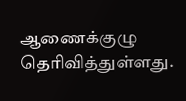ஆணைக்குழு தெரிவித்துள்ளது.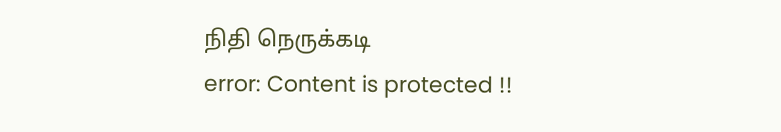நிதி நெருக்கடி
error: Content is protected !!